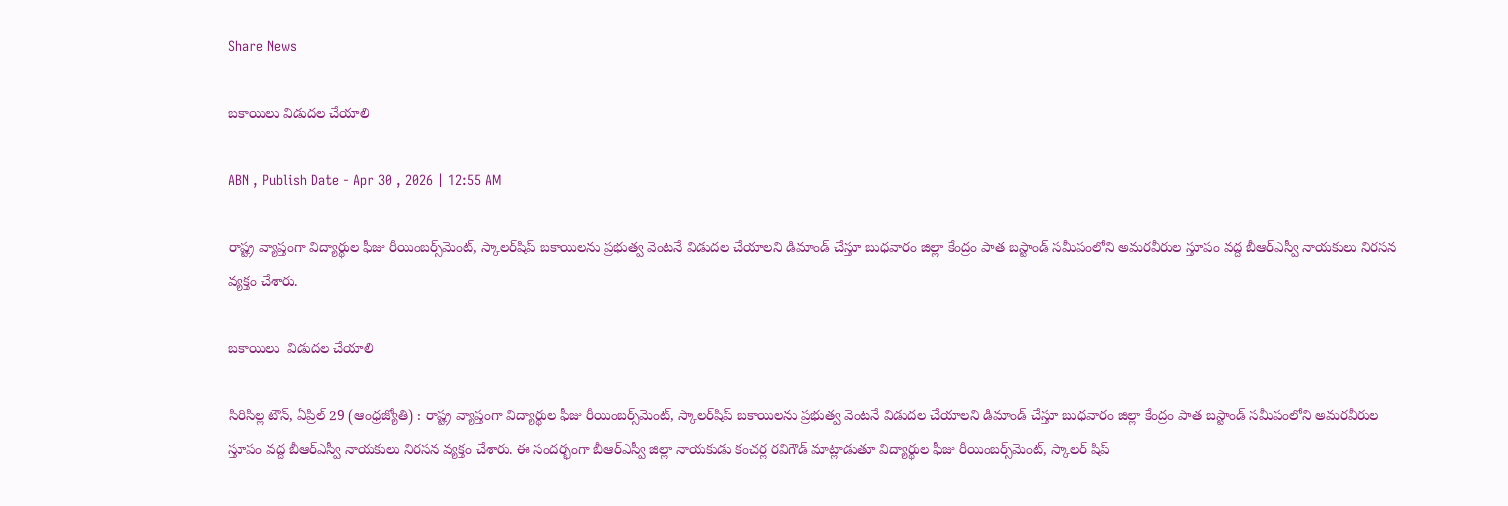Share News

బకాయిలు విడుదల చేయాలి

ABN , Publish Date - Apr 30 , 2026 | 12:55 AM

రాష్ట్ర వ్యాప్తంగా విద్యార్థుల ఫీజు రీయింబర్స్‌మెంట్‌, స్కాలర్‌షిప్‌ బకాయిలను ప్రభుత్వ వెంటనే విడుదల చేయాలని డిమాండ్‌ చేస్తూ బుధవారం జిల్లా కేంద్రం పాత బస్టాండ్‌ సమీపంలోని అమరవీరుల స్తూపం వద్ద బీఆర్‌ఎస్వీ నాయకులు నిరసన వ్యక్తం చేశారు.

బకాయిలు  విడుదల చేయాలి

సిరిసిల్ల టౌన్‌, ఏప్రిల్‌ 29 (ఆంధ్రజ్యోతి) : రాష్ట్ర వ్యాప్తంగా విద్యార్థుల ఫీజు రీయింబర్స్‌మెంట్‌, స్కాలర్‌షిప్‌ బకాయిలను ప్రభుత్వ వెంటనే విడుదల చేయాలని డిమాండ్‌ చేస్తూ బుధవారం జిల్లా కేంద్రం పాత బస్టాండ్‌ సమీపంలోని అమరవీరుల స్తూపం వద్ద బీఆర్‌ఎస్వీ నాయకులు నిరసన వ్యక్తం చేశారు. ఈ సందర్భంగా బీఆర్‌ఎస్వీ జిల్లా నాయకుడు కంచర్ల రవిగౌడ్‌ మాట్లాడుతూ విద్యార్థుల ఫీజు రీయింబర్స్‌మెంట్‌, స్కాలర్‌ షిప్‌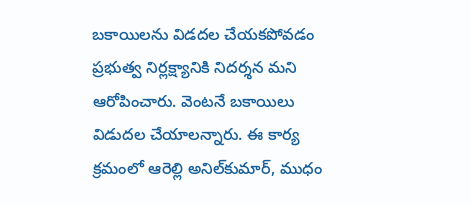బకాయిలను విడదల చేయకపోవడం ప్రభుత్వ నిర్లక్ష్యానికి నిదర్శన మని ఆరోపించారు. వెంటనే బకాయిలు విడుదల చేయాలన్నారు. ఈ కార్య క్రమంలో ఆరెల్లి అనిల్‌కుమార్‌, ముధం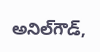అనిల్‌గౌడ్‌,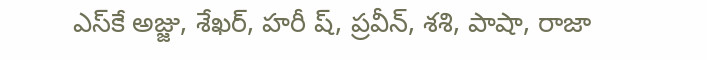ఎస్‌కే అజ్జు, శేఖర్‌, హరీ ష్‌, ప్రవీన్‌, శశి, పాషా, రాజా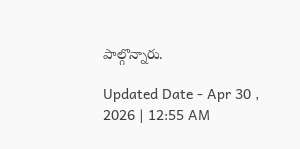పాల్గొన్నారు.

Updated Date - Apr 30 , 2026 | 12:55 AM